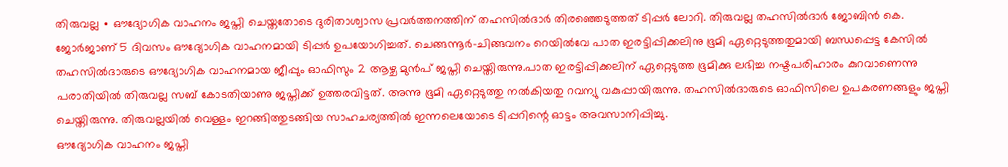തിരുവല്ല ∙ ഔദ്യോഗിക വാഹനം ജപ്തി ചെയ്തതോടെ ദുരിതാശ്വാസ പ്രവർത്തനത്തിന് തഹസിൽദാർ തിരഞ്ഞെടുത്തത് ടിപ്പർ ലോറി. തിരുവല്ല തഹസിൽദാർ ജോബിൻ കെ. ജോർജാണ് 5 ദിവസം ഔദ്യോഗിക വാഹനമായി ടിപ്പർ ഉപയോഗിച്ചത്. ചെങ്ങന്നൂർ-ചിങ്ങവനം റെയിൽവേ പാത ഇരട്ടിപ്പിക്കലിനു ഭൂമി ഏറ്റെടുത്തതുമായി ബന്ധപ്പെട്ട കേസിൽ തഹസിൽദാരുടെ ഔദ്യോഗിക വാഹനമായ ജീപ്പും ഓഫിസും 2 ആഴ്ച മുൻപ് ജപ്തി ചെയ്തിരുന്നു.പാത ഇരട്ടിപ്പിക്കലിന് ഏറ്റെടുത്ത ഭൂമിക്കു ലഭിച്ച നഷ്ടപരിഹാരം കുറവാണെന്നു പരാതിയിൽ തിരുവല്ല സബ് കോടതിയാണു ജപ്തിക്ക് ഉത്തരവിട്ടത്. അന്നു ഭൂമി ഏറ്റെടുത്തു നൽകിയതു റവന്യു വകുപ്പായിരുന്നു. തഹസിൽദാരുടെ ഓഫിസിലെ ഉപകരണങ്ങളും ജപ്തി ചെയ്തിരുന്നു. തിരുവല്ലയിൽ വെള്ളം ഇറങ്ങിത്തുടങ്ങിയ സാഹചര്യത്തിൽ ഇന്നലെയോടെ ടിപ്പറിന്റെ ഓട്ടം അവസാനിപ്പിച്ചു.
ഔദ്യോഗിക വാഹനം ജപ്തി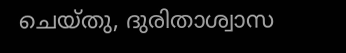ചെയ്തു, ദുരിതാശ്വാസ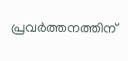പ്രവർത്തനത്തിന്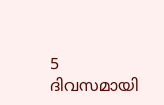5 ദിവസമായി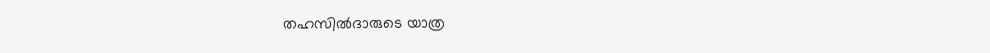തഹസിൽദാരുടെ യാത്ര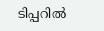ടിപ്പറിൽ